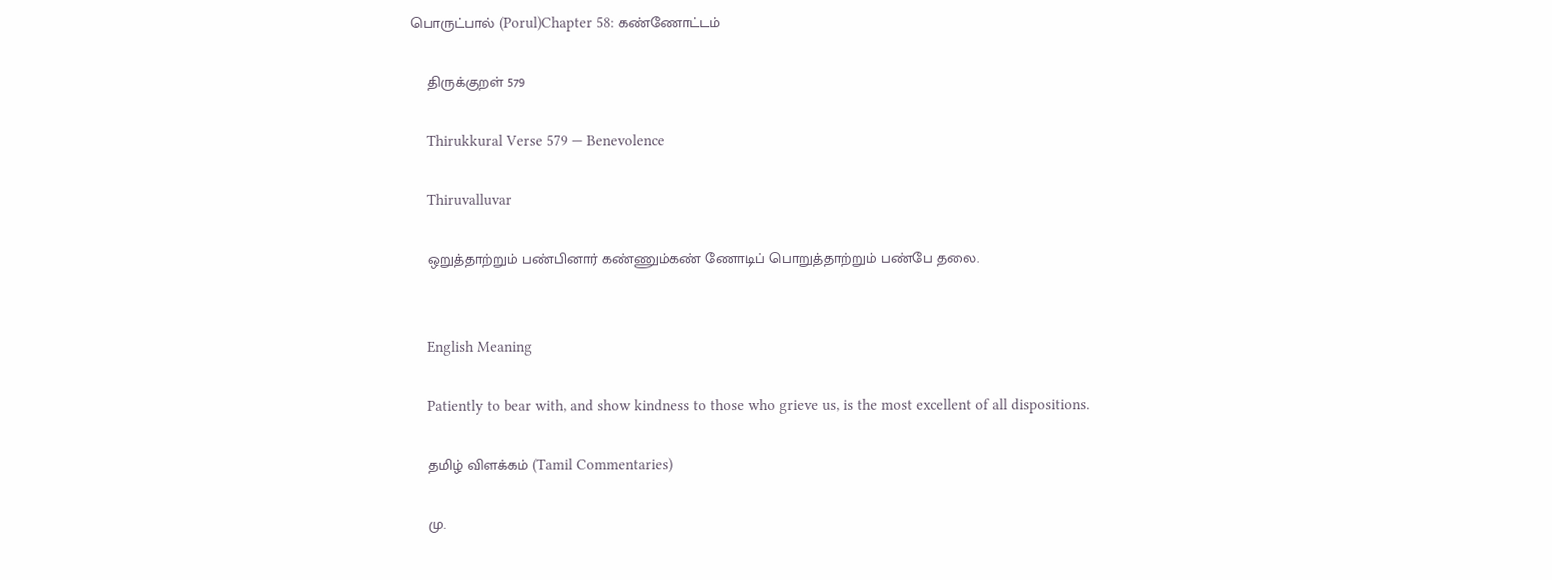பொருட்பால் (Porul)Chapter 58: கண்ணோட்டம்

    திருக்குறள் 579

    Thirukkural Verse 579 — Benevolence

    Thiruvalluvar

    ஒறுத்தாற்றும் பண்பினார் கண்ணும்கண் ணோடிப் பொறுத்தாற்றும் பண்பே தலை.


    English Meaning

    Patiently to bear with, and show kindness to those who grieve us, is the most excellent of all dispositions.

    தமிழ் விளக்கம் (Tamil Commentaries)

    மு.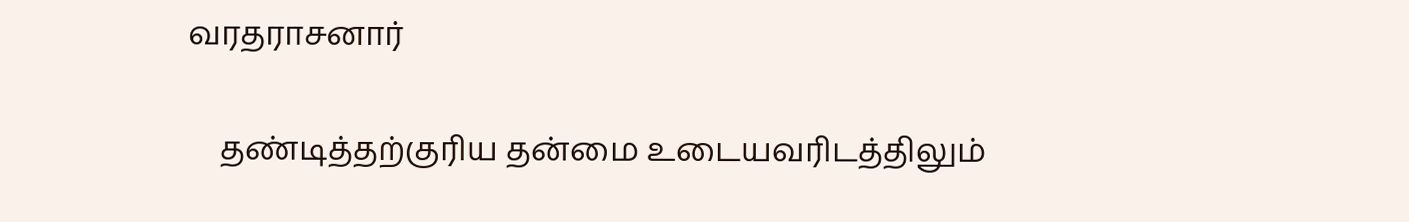வரதராசனார்

    தண்டித்தற்குரிய தன்மை உடையவரிடத்திலும்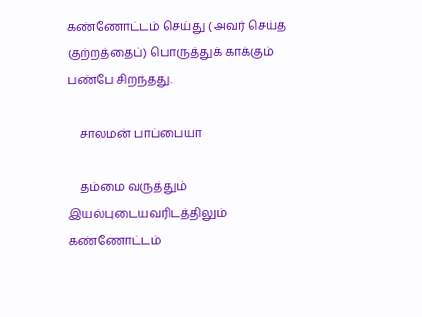கண்ணோட்டம் செய்து ( அவர் செய்த குற்றத்தைப்) பொருத்துக் காக்கும் பண்பே சிறந்தது.

    சாலமன் பாப்பையா

    தம்மை வருத்தும் இயல்புடையவரிடத்திலும் கண்ணோட்டம்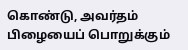கொண்டு, அவர்தம் பிழையைப் பொறுக்கும்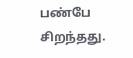பண்பே சிறந்தது.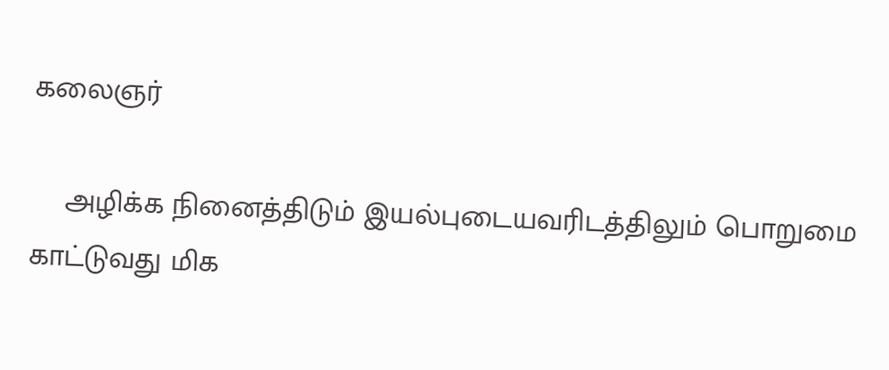கலைஞர்

    அழிக்க நினைத்திடும் இயல்புடையவரிடத்திலும் பொறுமை காட்டுவது மிக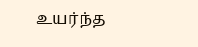உயர்ந்த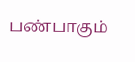பண்பாகும்